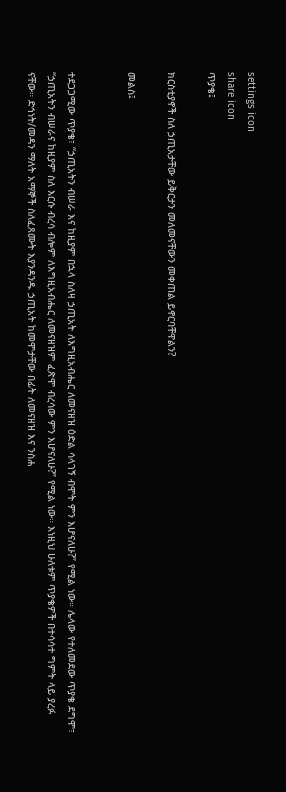settings icon
share icon
ጥያቄ፤

ክርስቲያኖች ስለ ኃጢአታቸው ይቅርታን መለመናቸውን መቀጠል ይኖርባቸዋልን?

መልስ፤


ተደጋጋሚው ጥያቄ፣ “ኃጢአትን ብሠራ እና ከዚያም በኋላ ስለዛ ኃጢአት ለእግዚአብሔር ለመናዘዝ ዕድል ሳላገኝ ብሞት ምን እሆናለሁ?” የሚል ነው። ሌላው የተለመደው ጥያቄ ደግሞ፣ “ኃጢአትን ብሠራና ከዚያም ስለ እርሱ ብረሳ ብሎም ለእግዚአብሔር ለመናዘዝም ፈጽሞ ብረሳው ምን እሆናለሁ?” የሚል ነው። እነዚህ ሁለቱም ጥያቄዎች በተሳሳተ ግምት ላይ ያረፉ ናቸው። ድኅነት/መዳን ማለት አማኞች ስለፈጸሙት እያንዳንዱ ኃጢአት ከመሞታቸው በፊት ለመናዘዝ እና ንስሐ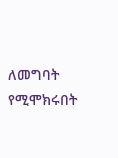ለመግባት የሚሞክሩበት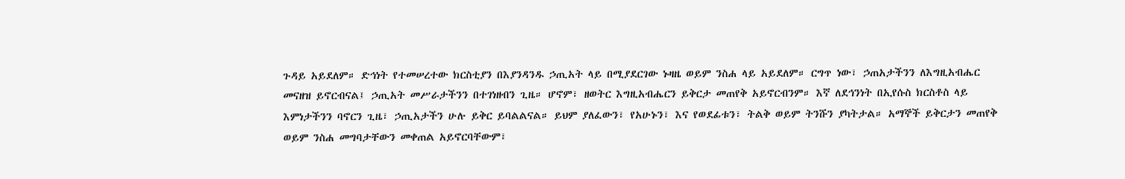ጉዳይ አይደለም። ድኅነት የተመሠረተው ክርስቲያን በእያንዳንዱ ኃጢአት ላይ በሚያደርገው ኑዛዜ ወይም ንስሐ ላይ አይደለም። ርግጥ ነው፣ ኃጠአታችንን ለእግዚአብሔር መናዘዝ ይኖርብናል፤ ኃጢአት መሥራታችንን በተገነዘብን ጊዜ። ሆኖም፣ ዘወትር እግዚአብሔርን ይቅርታ መጠየቅ አይኖርብንም። እኛ ለደኅንነት በኢየሱስ ክርስቶስ ላይ እምነታችንን ባኖርን ጊዜ፣ ኃጢአታችን ሁሉ ይቅር ይባልልናል። ይህም ያለፈውን፣ የአሁኑን፣ እና የወደፊቱን፣ ትልቅ ወይም ትንሹን ያካትታል። አማኞች ይቅርታን መጠየቅ ወይም ንስሐ መግባታቸውን መቀጠል አይኖርባቸውም፣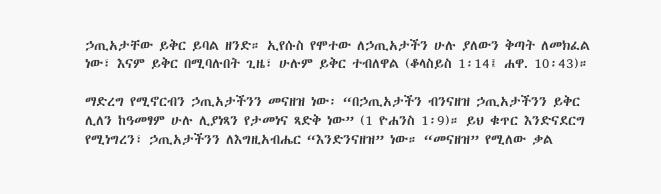ኃጢአታቸው ይቅር ይባል ዘንድ። ኢየሱስ የሞተው ለኃጢአታችን ሁሉ ያለውን ቅጣት ለመክፈል ነው፣ እናም ይቅር በሚባሉበት ጊዜ፣ ሁሉም ይቅር ተብለዋል (ቆላስይስ 1፡14፤ ሐዋ. 10፡43)።

ማድረግ የሚኖርብን ኃጢአታችንን መናዘዝ ነው፡ “በኃጢአታችን ብንናዘዝ ኃጢአታችንን ይቅር ሊለን ከዓመፃም ሁሉ ሊያነጻን የታመነና ጻድቅ ነው” (1 ዮሐንስ 1፡9)። ይህ ቁጥር እንድናደርግ የሚነግረን፣ ኃጢአታችንን ለእግዚአብሔር “እንድንናዘዝ” ነው። “መናዘዝ” የሚለው ቃል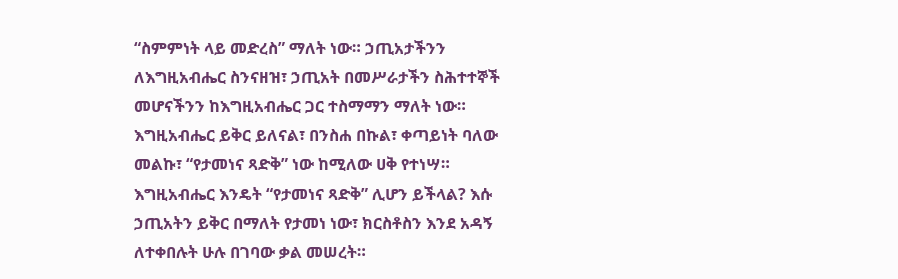“ስምምነት ላይ መድረስ” ማለት ነው። ኃጢአታችንን ለእግዚአብሔር ስንናዘዝ፣ ኃጢአት በመሥራታችን ስሕተተኞች መሆናችንን ከእግዚአብሔር ጋር ተስማማን ማለት ነው። እግዚአብሔር ይቅር ይለናል፣ በንስሐ በኩል፣ ቀጣይነት ባለው መልኩ፣ “የታመነና ጻድቅ” ነው ከሚለው ሀቅ የተነሣ። እግዚአብሔር እንዴት “የታመነና ጻድቅ” ሊሆን ይችላል? እሱ ኃጢአትን ይቅር በማለት የታመነ ነው፣ ክርስቶስን እንደ አዳኝ ለተቀበሉት ሁሉ በገባው ቃል መሠረት።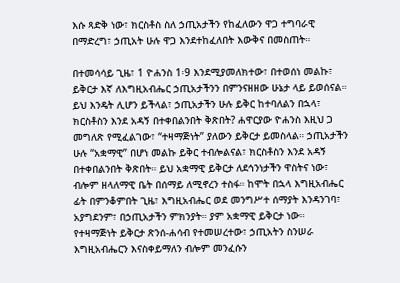እሱ ጻድቅ ነው፣ ክርስቶስ ስለ ኃጢአታችን የከፈለውን ዋጋ ተግባራዊ በማድረግ፣ ኃጢአት ሁሉ ዋጋ እንደተከፈለበት እውቅና በመስጠት።

በተመሳሳይ ጊዜ፣ 1 ዮሐንስ 1፡9 እንደሚያመለክተው፣ በተወሰነ መልኩ፣ ይቅርታ እኛ ለእግዚአብሔር ኃጢአታችንን በምንናዘዘው ሁኔታ ላይ ይወሰናል። ይህ እንዴት ሊሆን ይችላል፣ ኃጢአታችን ሁሉ ይቅር ከተባለልን በኋላ፣ ክርስቶስን እንደ አዳኝ በተቀበልንበት ቅጽበት? ሐዋርያው ዮሐንስ እዚህ ጋ መግለጽ የሚፈልገው፣ “ተዛማጅነት” ያለውን ይቅርታ ይመስላል። ኃጢአታችን ሁሉ “አቋማዊ” በሆነ መልኩ ይቅር ተብሎልናል፣ ክርስቶስን እንደ አዳኝ በተቀበልንበት ቅጽበት። ይህ አቋማዊ ይቅርታ ለደኅንነታችን ዋስትና ነው፣ ብሎም ዘላለማዊ ቤት በሰማይ ለሚኖረን ተስፋ። ከሞት በኋላ እግዚአብሔር ፊት በምንቆምበት ጊዜ፣ እግዚአብሔር ወደ መንግሥተ ሰማያት እንዳንገባ፣ አያግደንም፣ በኃጢአታችን ምክንያት። ያም አቋማዊ ይቅርታ ነው። የተዛማጅነት ይቅርታ ጽንሰ-ሐሳብ የተመሠረተው፣ ኃጢአትን ስንሠራ እግዚአብሔርን እናስቀይማለን ብሎም መንፈሱን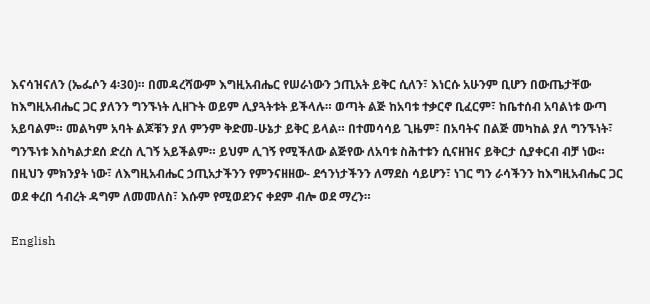እናሳዝናለን (ኤፌሶን 4፡30)። በመዳረሻውም እግዚአብሔር የሠራነውን ኃጢአት ይቅር ሲለን፣ እነርሱ አሁንም ቢሆን በውጤታቸው ከእግዚአብሔር ጋር ያለንን ግንኙነት ሊዘጉት ወይም ሊያጓትቱት ይችላሉ። ወጣት ልጅ ከአባቱ ተቃርኖ ቢፈርም፣ ከቤተሰብ አባልነቱ ውጣ አይባልም። መልካም አባት ልጆቹን ያለ ምንም ቅድመ-ሁኔታ ይቅር ይላል። በተመሳሳይ ጊዜም፣ በአባትና በልጅ መካከል ያለ ግንኙነት፣ ግንኙነቱ እስካልታደሰ ድረስ ሊገኝ አይችልም። ይህም ሊገኝ የሚችለው ልጅየው ለአባቱ ስሕተቱን ሲናዘዝና ይቅርታ ሲያቀርብ ብቻ ነው። በዚህን ምክንያት ነው፣ ለእግዚአብሔር ኃጢአታችንን የምንናዘዘው- ደኅንነታችንን ለማደስ ሳይሆን፣ ነገር ግን ራሳችንን ከእግዚአብሔር ጋር ወደ ቀረበ ኅብረት ዳግም ለመመለስ፣ እሱም የሚወደንና ቀደም ብሎ ወደ ማረን።

English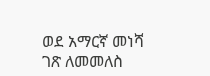ወደ አማርኛ መነሻ ገጽ ለመመለስ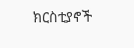ክርስቲያኖች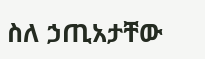ስለ ኃጢአታቸው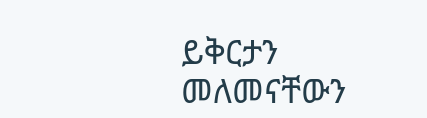ይቅርታን መለመናቸውን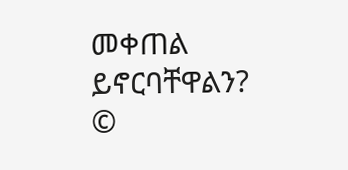መቀጠል ይኖርባቸዋልን?
©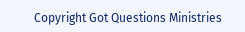Copyright Got Questions Ministries